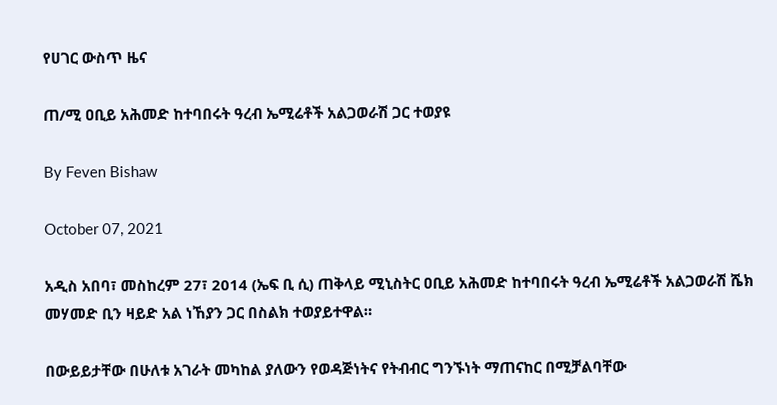የሀገር ውስጥ ዜና

ጠ/ሚ ዐቢይ አሕመድ ከተባበሩት ዓረብ ኤሚሬቶች አልጋወራሽ ጋር ተወያዩ

By Feven Bishaw

October 07, 2021

አዲስ አበባ፣ መስከረም 27፣ 2014 (ኤፍ ቢ ሲ) ጠቅላይ ሚኒስትር ዐቢይ አሕመድ ከተባበሩት ዓረብ ኤሚሬቶች አልጋወራሽ ሼክ መሃመድ ቢን ዛይድ አል ነኸያን ጋር በስልክ ተወያይተዋል።

በውይይታቸው በሁለቱ አገራት መካከል ያለውን የወዳጅነትና የትብብር ግንኙነት ማጠናከር በሚቻልባቸው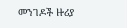መንገዶች ዙሪያ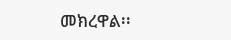መክረዋል፡፡